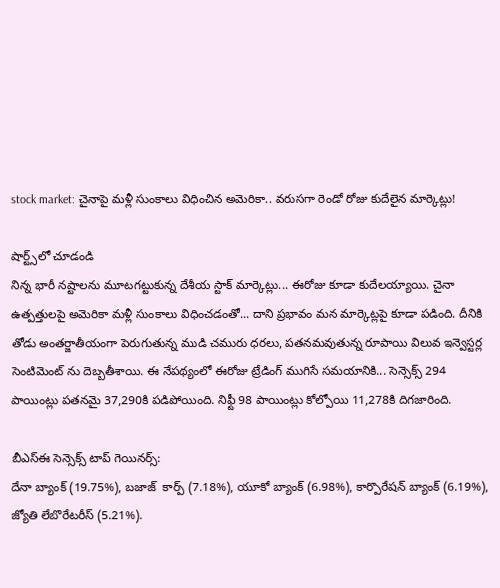stock market: చైనాపై మళ్లీ సుంకాలు విధించిన అమెరికా.. వరుసగా రెండో రోజు కుదేలైన మార్కెట్లు!

షార్ట్స్‌లో చూడండి
నిన్న భారీ నష్టాలను మూటగట్టుకున్న దేశీయ స్టాక్ మార్కెట్లు... ఈరోజు కూడా కుదేలయ్యాయి. చైనా ఉత్పత్తులపై అమెరికా మళ్లీ సుంకాలు విధించడంతో... దాని ప్రభావం మన మార్కెట్లపై కూడా పడింది. దీనికి తోడు అంతర్జాతీయంగా పెరుగుతున్న ముడి చమురు ధరలు, పతనమవుతున్న రూపాయి విలువ ఇన్వెస్టర్ల సెంటిమెంట్ ను దెబ్బతీశాయి. ఈ నేపథ్యంలో ఈరోజు ట్రేడింగ్ ముగిసే సమయానికి... సెన్సెక్స్ 294 పాయింట్లు పతనమై 37,290కి పడిపోయింది. నిఫ్టీ 98 పాయింట్లు కోల్పోయి 11,278కి దిగజారింది.

బీఎస్ఈ సెన్సెక్స్ టాప్ గెయినర్స్:
దేనా బ్యాంక్ (19.75%), బజాజ్  కార్ప్ (7.18%), యూకో బ్యాంక్ (6.98%), కార్పొరేషన్ బ్యాంక్ (6.19%), జ్యోతి లేబొరేటరీస్ (5.21%).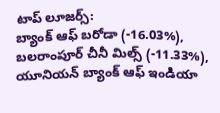టాప్ లూజర్స్:
బ్యాంక్ ఆఫ్ బరోడా (-16.03%), బలరాంపూర్ చీనీ మిల్స్ (-11.33%), యూనియన్ బ్యాంక్ ఆఫ్ ఇండియా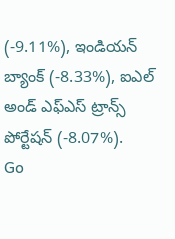(-9.11%), ఇండియన్ బ్యాంక్ (-8.33%), ఐఎల్ అండ్ ఎఫ్ఎస్ ట్రాన్స్ పోర్టేషన్ (-8.07%).
Go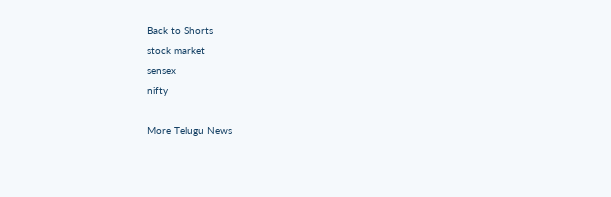Back to Shorts
stock market
sensex
nifty

More Telugu News